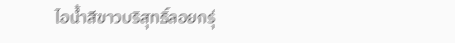ไอน้ำสีขาวบริสุทธิ์ลอยกรุ่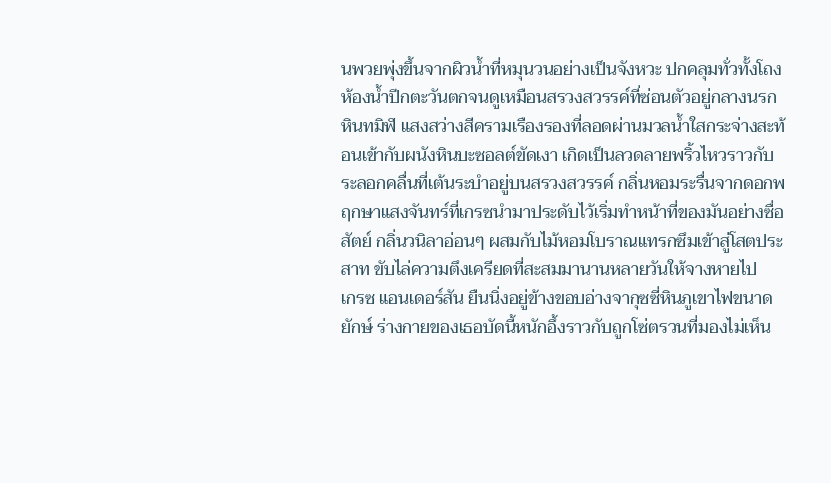นพวยพุ่งขึ้นจากผิวน้ำที่หมุนวนอย่างเป็นจังหวะ ปกคลุมทั่วทั้งโถงห้องน้ำปีกตะวันตกจนดูเหมือนสรวงสวรรค์ที่ซ่อนตัวอยู่กลางนรกหินทมิฬ แสงสว่างสีครามเรืองรองที่ลอดผ่านมวลน้ำใสกระจ่างสะท้อนเข้ากับผนังหินบะซอลต์ขัดเงา เกิดเป็นลวดลายพริ้วไหวราวกับระลอกคลื่นที่เต้นระบำอยู่บนสรวงสวรรค์ กลิ่นหอมระรื่นจากดอกพฤกษาแสงจันทร์ที่เกรซนำมาประดับไว้เริ่มทำหน้าที่ของมันอย่างซื่อสัตย์ กลิ่นวนิลาอ่อนๆ ผสมกับไม้หอมโบราณแทรกซึมเข้าสู่โสตประสาท ขับไล่ความตึงเครียดที่สะสมมานานหลายวันให้จางหายไป
เกรซ แอนเดอร์สัน ยืนนิ่งอยู่ข้างขอบอ่างจากุซซี่หินภูเขาไฟขนาดยักษ์ ร่างกายของเธอบัดนี้หนักอึ้งราวกับถูกโซ่ตรวนที่มองไม่เห็น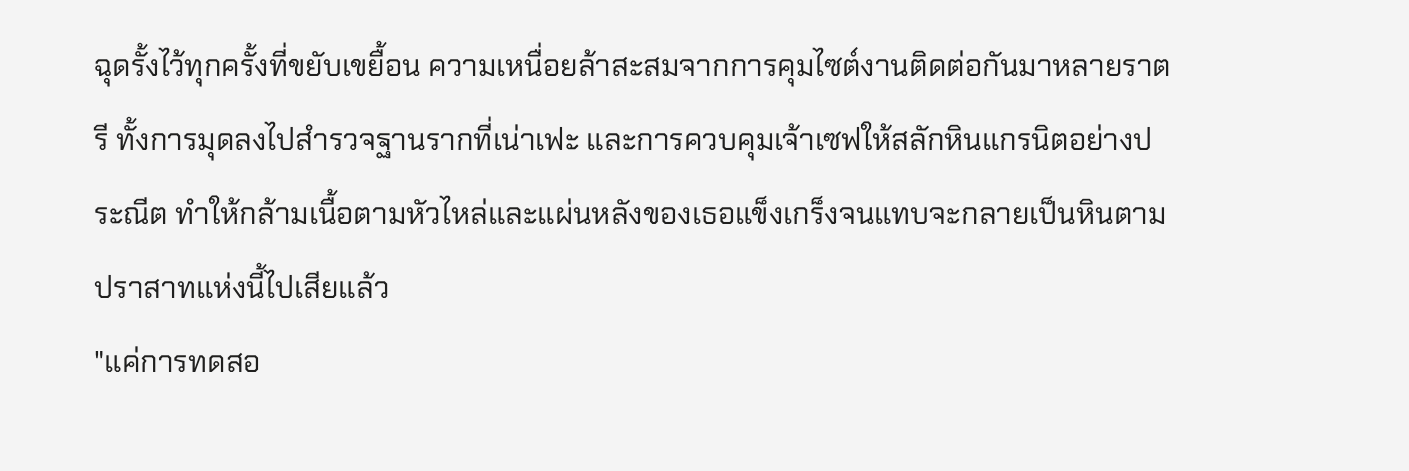ฉุดรั้งไว้ทุกครั้งที่ขยับเขยื้อน ความเหนื่อยล้าสะสมจากการคุมไซต์งานติดต่อกันมาหลายราตรี ทั้งการมุดลงไปสำรวจฐานรากที่เน่าเฟะ และการควบคุมเจ้าเซฟให้สลักหินแกรนิตอย่างประณีต ทำให้กล้ามเนื้อตามหัวไหล่และแผ่นหลังของเธอแข็งเกร็งจนแทบจะกลายเป็นหินตามปราสาทแห่งนี้ไปเสียแล้ว
"แค่การทดสอ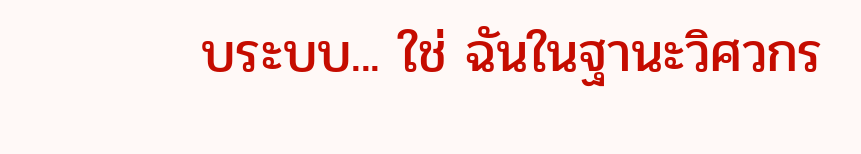บระบบ... ใช่ ฉันในฐานะวิศวกร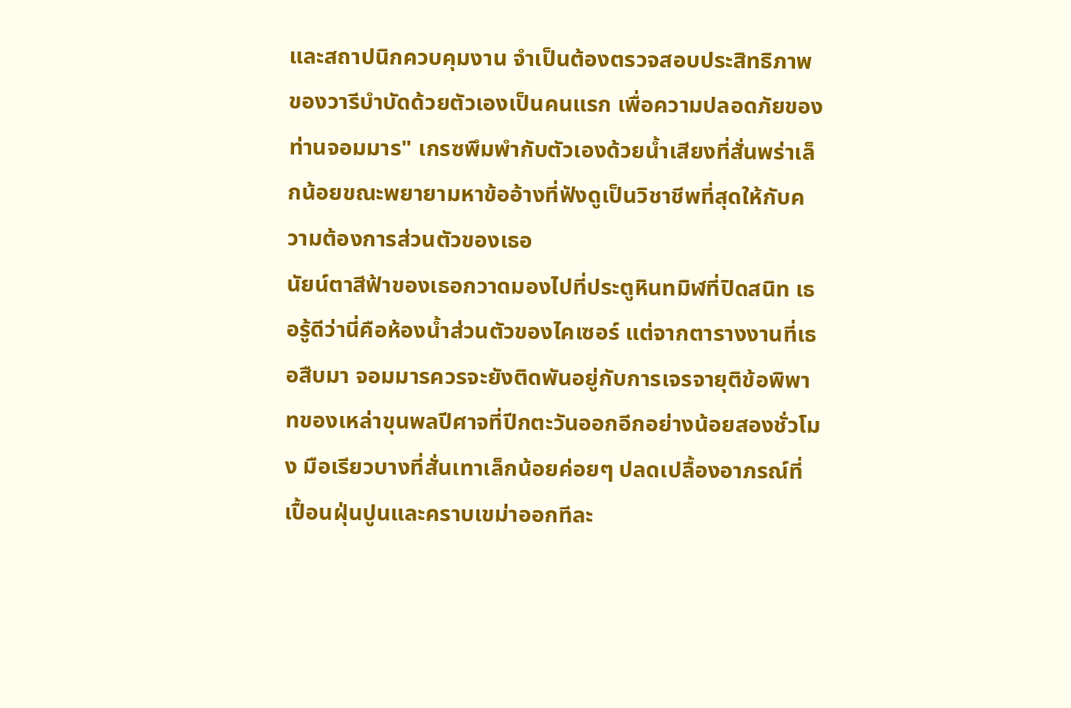และสถาปนิกควบคุมงาน จำเป็นต้องตรวจสอบประสิทธิภาพของวารีบำบัดด้วยตัวเองเป็นคนแรก เพื่อความปลอดภัยของท่านจอมมาร" เกรซพึมพำกับตัวเองด้วยน้ำเสียงที่สั่นพร่าเล็กน้อยขณะพยายามหาข้ออ้างที่ฟังดูเป็นวิชาชีพที่สุดให้กับความต้องการส่วนตัวของเธอ
นัยน์ตาสีฟ้าของเธอกวาดมองไปที่ประตูหินทมิฬที่ปิดสนิท เธอรู้ดีว่านี่คือห้องน้ำส่วนตัวของไคเซอร์ แต่จากตารางงานที่เธอสืบมา จอมมารควรจะยังติดพันอยู่กับการเจรจายุติข้อพิพาทของเหล่าขุนพลปีศาจที่ปีกตะวันออกอีกอย่างน้อยสองชั่วโมง มือเรียวบางที่สั่นเทาเล็กน้อยค่อยๆ ปลดเปลื้องอาภรณ์ที่เปื้อนฝุ่นปูนและคราบเขม่าออกทีละ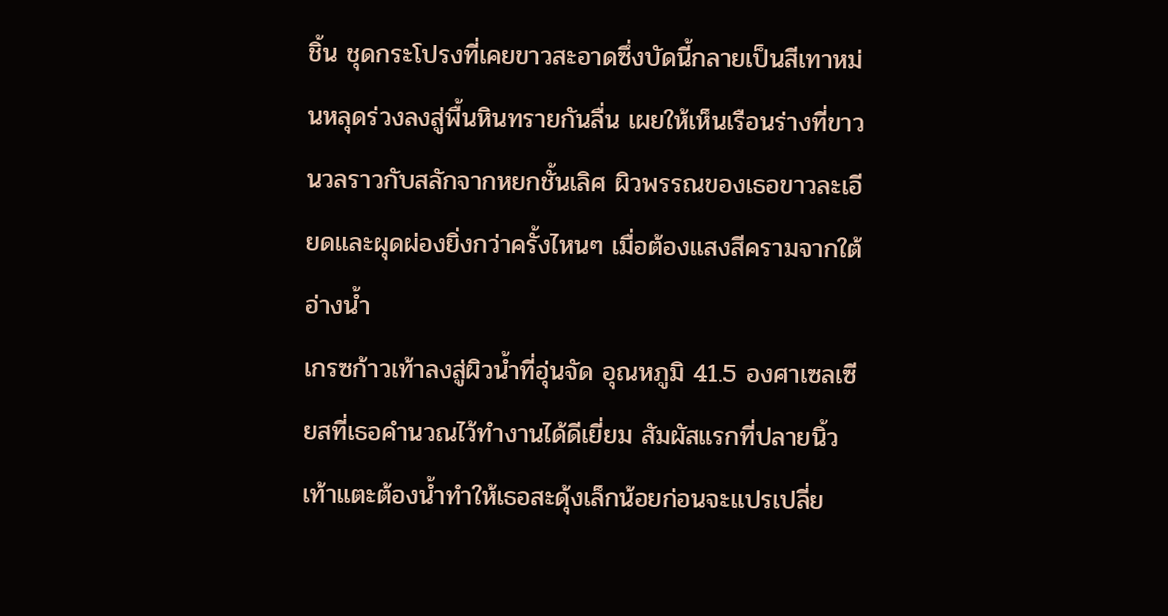ชิ้น ชุดกระโปรงที่เคยขาวสะอาดซึ่งบัดนี้กลายเป็นสีเทาหม่นหลุดร่วงลงสู่พื้นหินทรายกันลื่น เผยให้เห็นเรือนร่างที่ขาวนวลราวกับสลักจากหยกชั้นเลิศ ผิวพรรณของเธอขาวละเอียดและผุดผ่องยิ่งกว่าครั้งไหนๆ เมื่อต้องแสงสีครามจากใต้อ่างน้ำ
เกรซก้าวเท้าลงสู่ผิวน้ำที่อุ่นจัด อุณหภูมิ 41.5 องศาเซลเซียสที่เธอคำนวณไว้ทำงานได้ดีเยี่ยม สัมผัสแรกที่ปลายนิ้วเท้าแตะต้องน้ำทำให้เธอสะดุ้งเล็กน้อยก่อนจะแปรเปลี่ย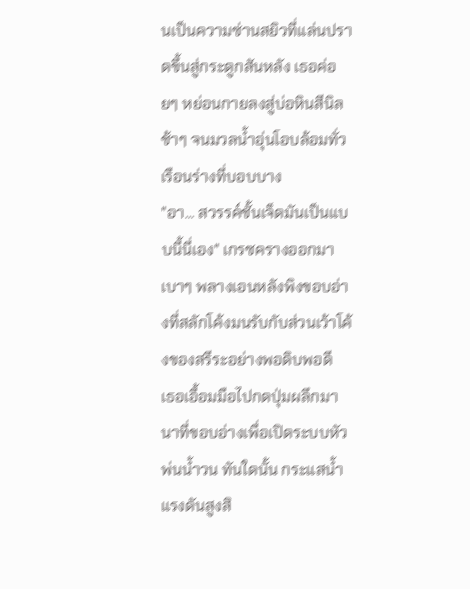นเป็นความซ่านสยิวที่แล่นปราดขึ้นสู่กระดูกสันหลัง เธอค่อยๆ หย่อนกายลงสู่บ่อหินสีนิลช้าๆ จนมวลน้ำอุ่นโอบล้อมทั่วเรือนร่างที่บอบบาง
"อา... สวรรค์ชั้นเจ็ดมันเป็นแบบนี้นี่เอง" เกรซครางออกมาเบาๆ พลางเอนหลังพิงขอบอ่างที่สลักโค้งมนรับกับส่วนเว้าโค้งของสรีระอย่างพอดิบพอดี
เธอเอื้อมมือไปกดปุ่มผลึกมานาที่ขอบอ่างเพื่อเปิดระบบหัวพ่นน้ำวน ทันใดนั้น กระแสน้ำแรงดันสูงสิ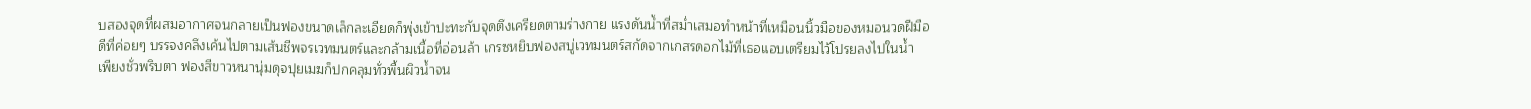บสองจุดที่ผสมอากาศจนกลายเป็นฟองขนาดเล็กละเอียดก็พุ่งเข้าปะทะกับจุดตึงเครียดตามร่างกาย แรงดันน้ำที่สม่ำเสมอทำหน้าที่เหมือนนิ้วมือของหมอนวดฝีมือดีที่ค่อยๆ บรรจงคลึงเค้นไปตามเส้นชีพจรเวทมนตร์และกล้ามเนื้อที่อ่อนล้า เกรซหยิบฟองสบู่เวทมนตร์สกัดจากเกสรดอกไม้ที่เธอแอบเตรียมไว้โปรยลงไปในน้ำ เพียงชั่วพริบตา ฟองสีขาวหนานุ่มดุจปุยเมฆก็ปกคลุมทั่วพื้นผิวน้ำจน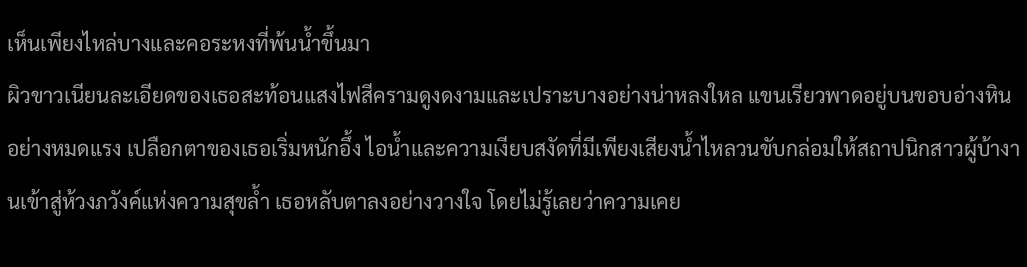เห็นเพียงไหล่บางและคอระหงที่พ้นน้ำขึ้นมา
ผิวขาวเนียนละเอียดของเธอสะท้อนแสงไฟสีครามดูงดงามและเปราะบางอย่างน่าหลงใหล แขนเรียวพาดอยู่บนขอบอ่างหินอย่างหมดแรง เปลือกตาของเธอเริ่มหนักอึ้ง ไอน้ำและความเงียบสงัดที่มีเพียงเสียงน้ำไหลวนขับกล่อมให้สถาปนิกสาวผู้บ้างานเข้าสู่ห้วงภวังค์แห่งความสุขล้ำ เธอหลับตาลงอย่างวางใจ โดยไม่รู้เลยว่าความเคย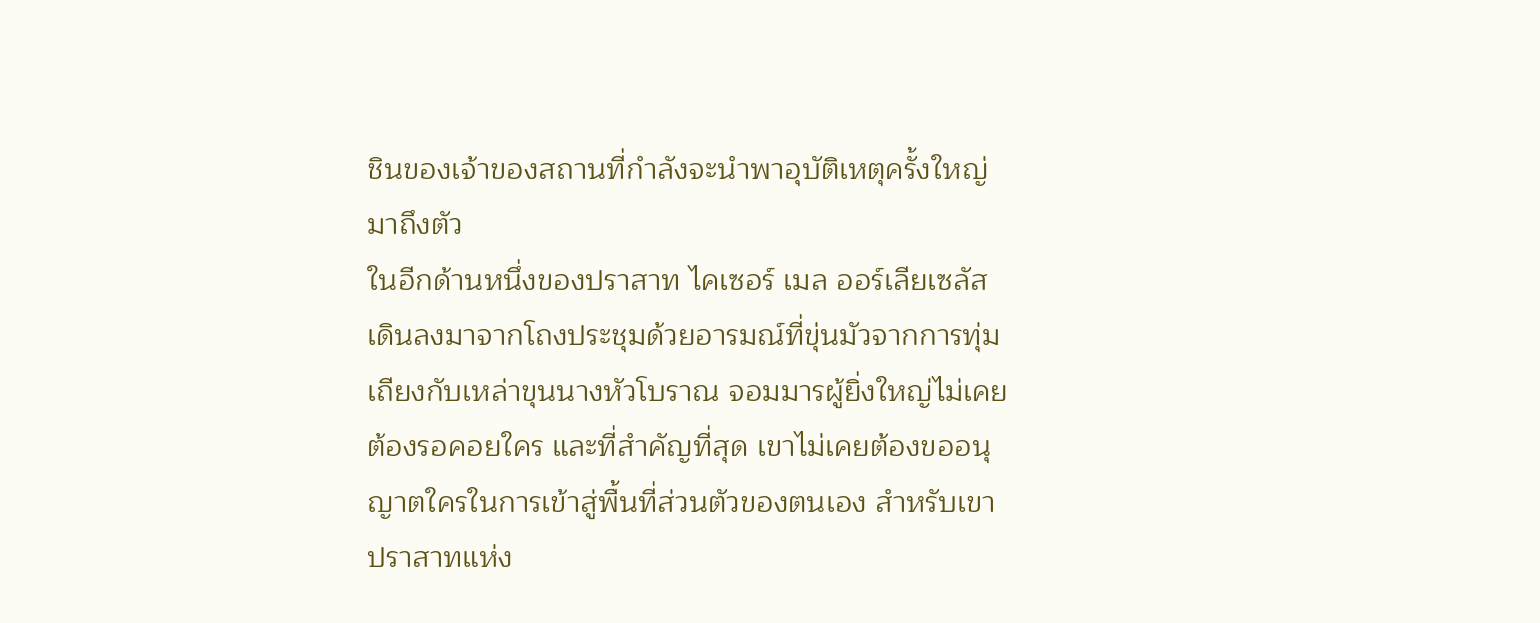ชินของเจ้าของสถานที่กำลังจะนำพาอุบัติเหตุครั้งใหญ่มาถึงตัว
ในอีกด้านหนึ่งของปราสาท ไคเซอร์ เมล ออร์เลียเซลัส เดินลงมาจากโถงประชุมด้วยอารมณ์ที่ขุ่นมัวจากการทุ่มเถียงกับเหล่าขุนนางหัวโบราณ จอมมารผู้ยิ่งใหญ่ไม่เคยต้องรอคอยใคร และที่สำคัญที่สุด เขาไม่เคยต้องขออนุญาตใครในการเข้าสู่พื้นที่ส่วนตัวของตนเอง สำหรับเขา ปราสาทแห่ง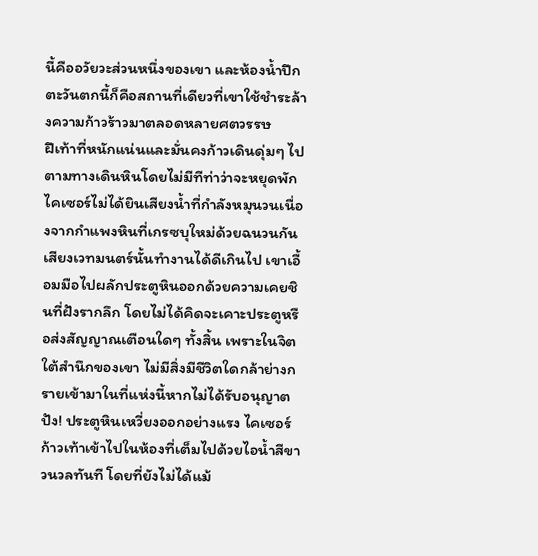นี้คืออวัยวะส่วนหนึ่งของเขา และห้องน้ำปีกตะวันตกนี้ก็คือสถานที่เดียวที่เขาใช้ชำระล้างความก้าวร้าวมาตลอดหลายศตวรรษ
ฝีเท้าที่หนักแน่นและมั่นคงก้าวเดินดุ่มๆ ไปตามทางเดินหินโดยไม่มีทีท่าว่าจะหยุดพัก ไคเซอร์ไม่ได้ยินเสียงน้ำที่กำลังหมุนวนเนื่องจากกำแพงหินที่เกรซบุใหม่ด้วยฉนวนกันเสียงเวทมนตร์นั้นทำงานได้ดีเกินไป เขาเอื้อมมือไปผลักประตูหินออกด้วยความเคยชินที่ฝังรากลึก โดยไม่ได้คิดจะเคาะประตูหรือส่งสัญญาณเตือนใดๆ ทั้งสิ้น เพราะในจิตใต้สำนึกของเขา ไม่มีสิ่งมีชีวิตใดกล้าย่างกรายเข้ามาในที่แห่งนี้หากไม่ได้รับอนุญาต
ปัง! ประตูหินเหวี่ยงออกอย่างแรง ไคเซอร์ก้าวเท้าเข้าไปในห้องที่เต็มไปด้วยไอน้ำสีขาวนวลทันที โดยที่ยังไม่ได้แม้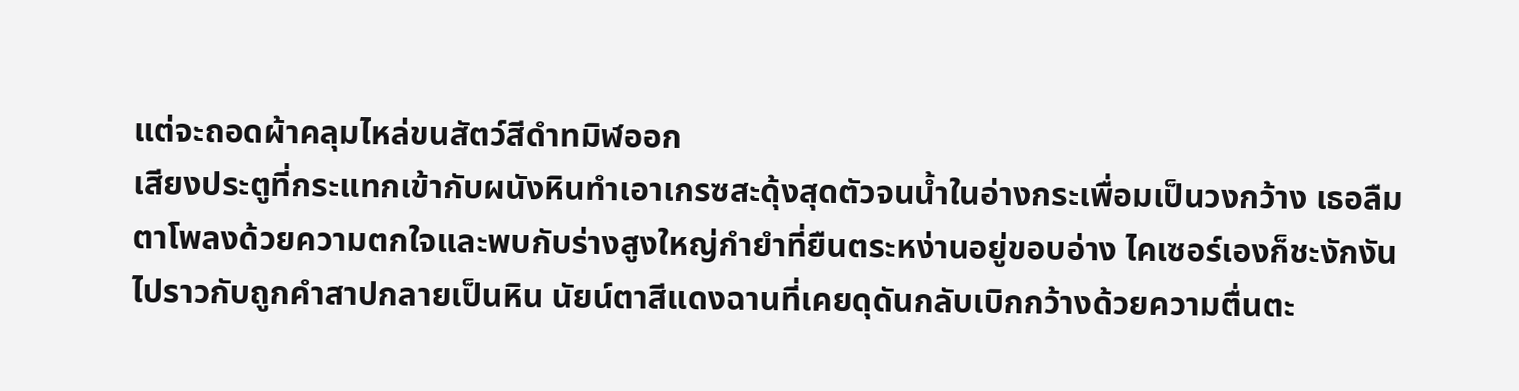แต่จะถอดผ้าคลุมไหล่ขนสัตว์สีดำทมิฬออก
เสียงประตูที่กระแทกเข้ากับผนังหินทำเอาเกรซสะดุ้งสุดตัวจนน้ำในอ่างกระเพื่อมเป็นวงกว้าง เธอลืมตาโพลงด้วยความตกใจและพบกับร่างสูงใหญ่กำยำที่ยืนตระหง่านอยู่ขอบอ่าง ไคเซอร์เองก็ชะงักงันไปราวกับถูกคำสาปกลายเป็นหิน นัยน์ตาสีแดงฉานที่เคยดุดันกลับเบิกกว้างด้วยความตื่นตะ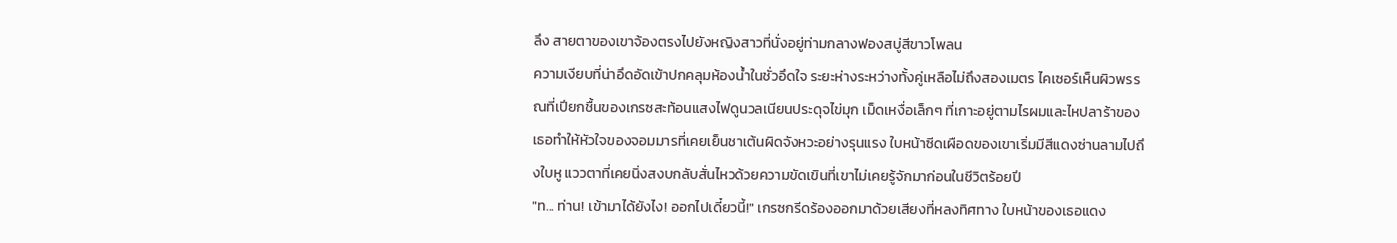ลึง สายตาของเขาจ้องตรงไปยังหญิงสาวที่นั่งอยู่ท่ามกลางฟองสบู่สีขาวโพลน
ความเงียบที่น่าอึดอัดเข้าปกคลุมห้องน้ำในชั่วอึดใจ ระยะห่างระหว่างทั้งคู่เหลือไม่ถึงสองเมตร ไคเซอร์เห็นผิวพรรณที่เปียกชื้นของเกรซสะท้อนแสงไฟดูนวลเนียนประดุจไข่มุก เม็ดเหงื่อเล็กๆ ที่เกาะอยู่ตามไรผมและไหปลาร้าของเธอทำให้หัวใจของจอมมารที่เคยเย็นชาเต้นผิดจังหวะอย่างรุนแรง ใบหน้าซีดเผือดของเขาเริ่มมีสีแดงซ่านลามไปถึงใบหู แววตาที่เคยนิ่งสงบกลับสั่นไหวด้วยความขัดเขินที่เขาไม่เคยรู้จักมาก่อนในชีวิตร้อยปี
"ท... ท่าน! เข้ามาได้ยังไง! ออกไปเดี๋ยวนี้!" เกรซกรีดร้องออกมาด้วยเสียงที่หลงทิศทาง ใบหน้าของเธอแดง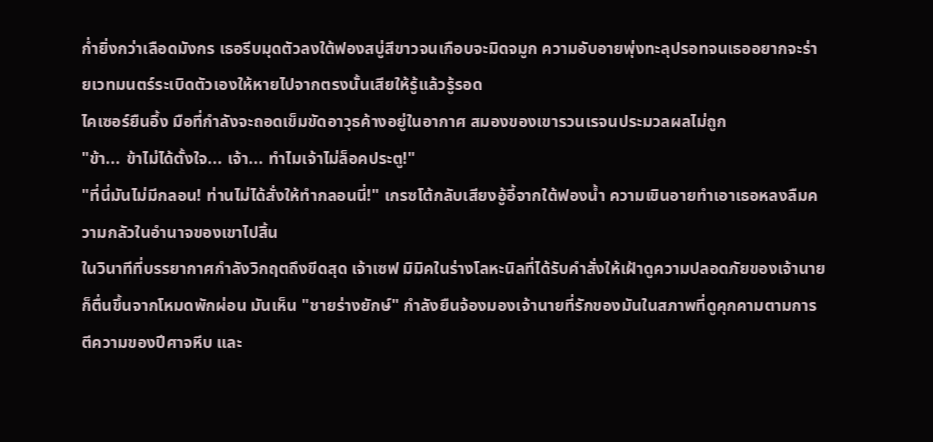ก่ำยิ่งกว่าเลือดมังกร เธอรีบมุดตัวลงใต้ฟองสบู่สีขาวจนเกือบจะมิดจมูก ความอับอายพุ่งทะลุปรอทจนเธออยากจะร่ายเวทมนตร์ระเบิดตัวเองให้หายไปจากตรงนั้นเสียให้รู้แล้วรู้รอด
ไคเซอร์ยืนอึ้ง มือที่กำลังจะถอดเข็มขัดอาวุธค้างอยู่ในอากาศ สมองของเขารวนเรจนประมวลผลไม่ถูก
"ข้า... ข้าไม่ได้ตั้งใจ... เจ้า... ทำไมเจ้าไม่ล็อคประตู!"
"ที่นี่มันไม่มีกลอน! ท่านไม่ได้สั่งให้ทำกลอนนี่!" เกรซโต้กลับเสียงอู้อี้จากใต้ฟองน้ำ ความเขินอายทำเอาเธอหลงลืมความกลัวในอำนาจของเขาไปสิ้น
ในวินาทีที่บรรยากาศกำลังวิกฤตถึงขีดสุด เจ้าเซฟ มิมิคในร่างโลหะนิลที่ได้รับคำสั่งให้เฝ้าดูความปลอดภัยของเจ้านายก็ตื่นขึ้นจากโหมดพักผ่อน มันเห็น "ชายร่างยักษ์" กำลังยืนจ้องมองเจ้านายที่รักของมันในสภาพที่ดูคุกคามตามการตีความของปีศาจหีบ และ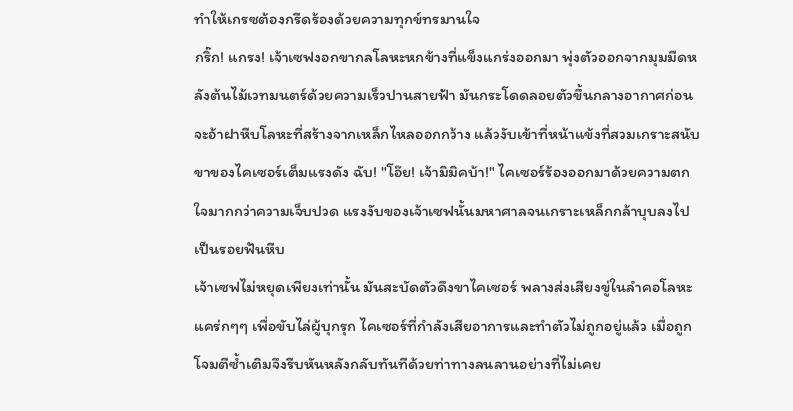ทำให้เกรซต้องกรีดร้องด้วยความทุกข์ทรมานใจ
กริ๊ก! แกรง! เจ้าเซฟงอกขากลโลหะหกข้างที่แข็งแกร่งออกมา พุ่งตัวออกจากมุมมืดหลังต้นไม้เวทมนตร์ด้วยความเร็วปานสายฟ้า มันกระโดดลอยตัวขึ้นกลางอากาศก่อนจะอ้าฝาหีบโลหะที่สร้างจากเหล็กไหลออกกว้าง แล้วงับเข้าที่หน้าแข้งที่สวมเกราะสนับขาของไคเซอร์เต็มแรงดัง ฉับ! "โอ๊ย! เจ้ามิมิคบ้า!" ไคเซอร์ร้องออกมาด้วยความตกใจมากกว่าความเจ็บปวด แรงงับของเจ้าเซฟนั้นมหาศาลจนเกราะเหล็กกล้าบุบลงไปเป็นรอยฟันหีบ
เจ้าเซฟไม่หยุดเพียงเท่านั้น มันสะบัดตัวดึงขาไคเซอร์ พลางส่งเสียงขู่ในลำคอโลหะ แคร่กๆๆ เพื่อขับไล่ผู้บุกรุก ไคเซอร์ที่กำลังเสียอาการและทำตัวไม่ถูกอยู่แล้ว เมื่อถูกโจมตีซ้ำเติมจึงรีบหันหลังกลับทันทีด้วยท่าทางลนลานอย่างที่ไม่เคย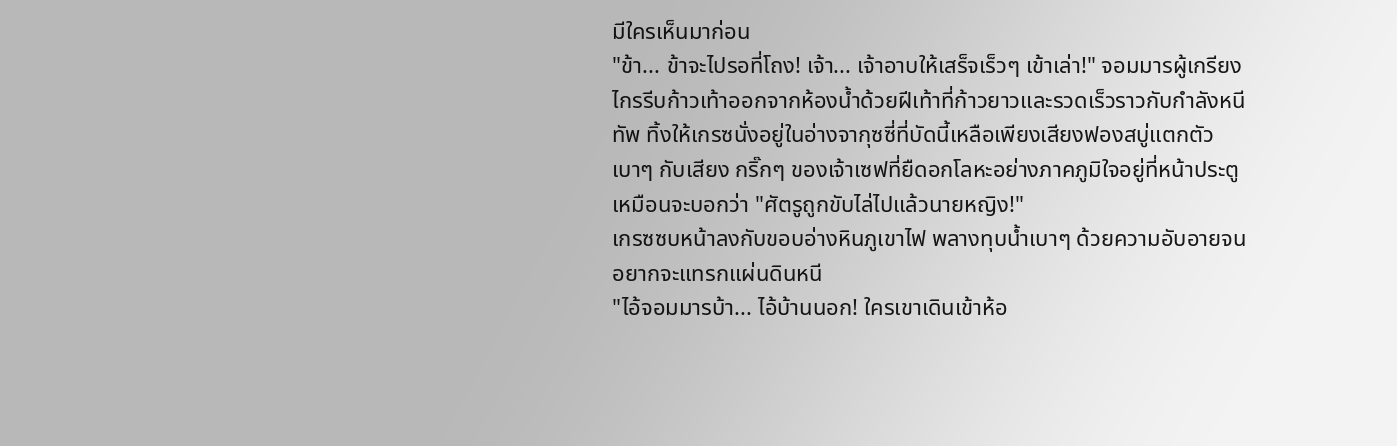มีใครเห็นมาก่อน
"ข้า... ข้าจะไปรอที่โถง! เจ้า... เจ้าอาบให้เสร็จเร็วๆ เข้าเล่า!" จอมมารผู้เกรียงไกรรีบก้าวเท้าออกจากห้องน้ำด้วยฝีเท้าที่ก้าวยาวและรวดเร็วราวกับกำลังหนีทัพ ทิ้งให้เกรซนั่งอยู่ในอ่างจากุซซี่ที่บัดนี้เหลือเพียงเสียงฟองสบู่แตกตัวเบาๆ กับเสียง กริ๊กๆ ของเจ้าเซฟที่ยืดอกโลหะอย่างภาคภูมิใจอยู่ที่หน้าประตูเหมือนจะบอกว่า "ศัตรูถูกขับไล่ไปแล้วนายหญิง!"
เกรซซบหน้าลงกับขอบอ่างหินภูเขาไฟ พลางทุบน้ำเบาๆ ด้วยความอับอายจนอยากจะแทรกแผ่นดินหนี
"ไอ้จอมมารบ้า... ไอ้บ้านนอก! ใครเขาเดินเข้าห้อ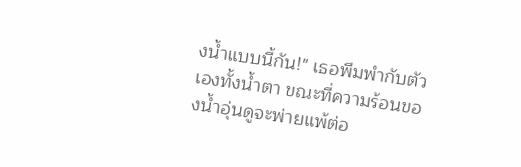งน้ำแบบนี้กัน!" เธอพึมพำกับตัวเองทั้งน้ำตา ขณะที่ความร้อนของน้ำอุ่นดูจะพ่ายแพ้ต่อ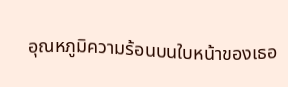อุณหภูมิความร้อนบนใบหน้าของเธอ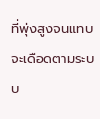ที่พุ่งสูงจนแทบจะเดือดตามระบบ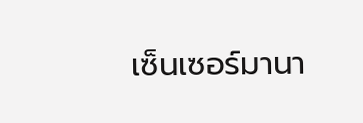เซ็นเซอร์มานา